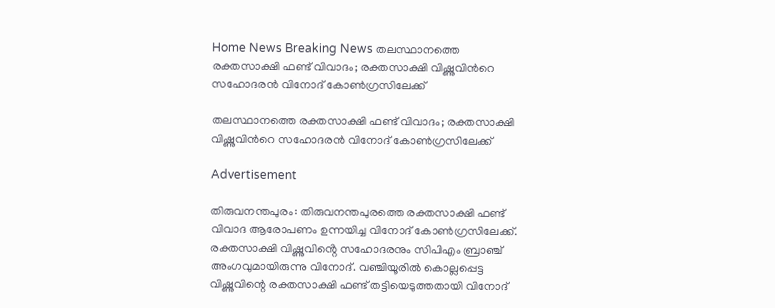Home News Breaking News തലസ്ഥാനത്തെ രക്തസാക്ഷി ഫണ്ട് വിവാദം; രക്തസാക്ഷി വിഷ്ണുവിന്‍റെ സഹോദരന്‍ വിനോദ് കോണ്‍ഗ്രസിലേക്ക്

തലസ്ഥാനത്തെ രക്തസാക്ഷി ഫണ്ട് വിവാദം; രക്തസാക്ഷി വിഷ്ണുവിന്‍റെ സഹോദരന്‍ വിനോദ് കോണ്‍ഗ്രസിലേക്ക്

Advertisement

തിരുവനന്തപുരം: തിരുവനന്തപുരത്തെ രക്തസാക്ഷി ഫണ്ട് വിവാദ ആരോപണം ഉന്നയിച്ച വിനോദ് കോൺഗ്രസിലേക്ക്. രക്തസാക്ഷി വിഷ്ണുവിൻ്റെ സഹോദരനും സിപിഎം ബ്രാഞ്ച് അംഗവുമായിരുന്നു വിനോദ്. വഞ്ചിയൂരിൽ കൊല്ലപ്പെട്ട വിഷ്ണുവിന്റെ രക്തസാക്ഷി ഫണ്ട് തട്ടിയെടുത്തതായി വിനോദ്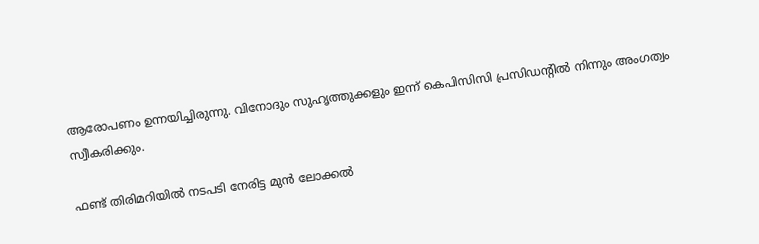ആരോപണം ഉന്നയിച്ചിരുന്നു. വിനോദും സുഹൃത്തുക്കളും ഇന്ന് കെപിസിസി പ്രസിഡൻ്റിൽ നിന്നും അംഗത്വം സ്വീകരിക്കും.

ഫണ്ട് തിരിമറിയിൽ നടപടി നേരിട്ട മുൻ ലോക്കൽ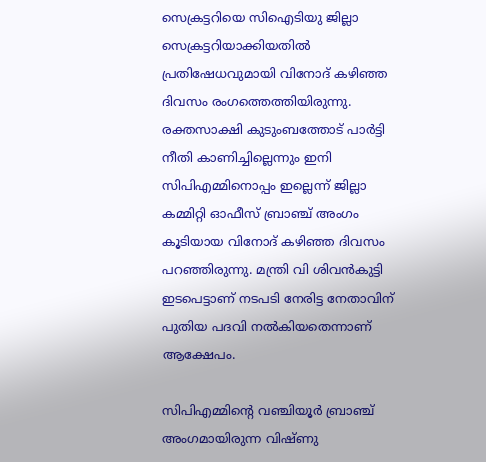സെക്രട്ടറിയെ സിഐടിയു ജില്ലാ സെക്രട്ടറിയാക്കിയതിൽ പ്രതിഷേധവുമായി വിനോദ് കഴിഞ്ഞ ദിവസം രംഗത്തെത്തിയിരുന്നു. രക്തസാക്ഷി കുടുംബത്തോട് പാർട്ടി നീതി കാണിച്ചില്ലെന്നും ഇനി സിപിഎമ്മിനൊപ്പം ഇല്ലെന്ന് ജില്ലാ കമ്മിറ്റി ഓഫീസ് ബ്രാഞ്ച് അംഗം കൂടിയായ വിനോദ് കഴിഞ്ഞ ദിവസം പറഞ്ഞിരുന്നു. മന്ത്രി വി ശിവൻകുട്ടി ഇടപെട്ടാണ് നടപടി നേരിട്ട നേതാവിന് പുതിയ പദവി നൽകിയതെന്നാണ് ആക്ഷേപം.

സിപിഎമ്മിന്റെ വഞ്ചിയൂർ ബ്രാഞ്ച് അംഗമായിരുന്ന വിഷ്ണു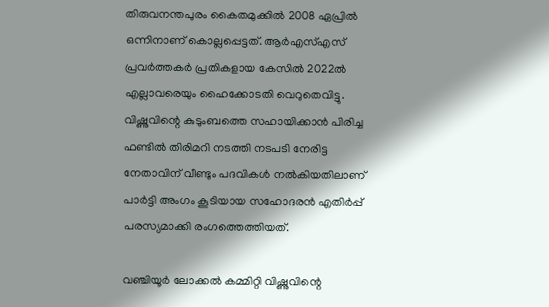തിരുവനന്തപുരം കൈതമുക്കിൽ 2008 ഏപ്രിൽ ഒന്നിനാണ് കൊല്ലപ്പെട്ടത്. ആർഎസ്എസ് പ്രവർത്തകർ പ്രതികളായ കേസിൽ 2022ൽ എല്ലാവരെയും ഹൈക്കോടതി വെറുതെവിട്ടു. വിഷ്ണുവിന്റെ കുടുംബത്തെ സഹായിക്കാൻ പിരിച്ച ഫണ്ടിൽ തിരിമറി നടത്തി നടപടി നേരിട്ട നേതാവിന് വീണ്ടും പദവികൾ നൽകിയതിലാണ് പാർട്ടി അംഗം കൂടിയായ സഹോദരൻ എതിർപ്പ് പരസ്യമാക്കി രംഗത്തെത്തിയത്.

വഞ്ചിയൂർ ലോക്കൽ കമ്മിറ്റി വിഷ്ണുവിന്റെ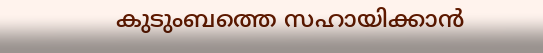കുടുംബത്തെ സഹായിക്കാൻ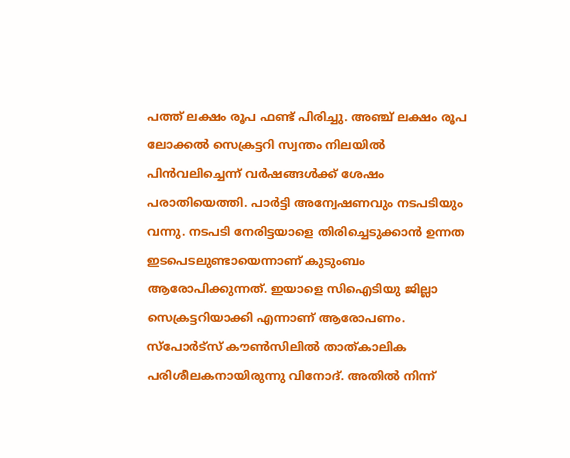പത്ത് ലക്ഷം രൂപ ഫണ്ട് പിരിച്ചു. അഞ്ച് ലക്ഷം രൂപ ലോക്കൽ സെക്രട്ടറി സ്വന്തം നിലയിൽ പിൻവലിച്ചെന്ന് വർഷങ്ങൾക്ക് ശേഷം പരാതിയെത്തി. പാർട്ടി അന്വേഷണവും നടപടിയും വന്നു. നടപടി നേരിട്ടയാളെ തിരിച്ചെടുക്കാൻ ഉന്നത ഇടപെടലുണ്ടായെന്നാണ് കുടുംബം ആരോപിക്കുന്നത്. ഇയാളെ സിഐടിയു ജില്ലാ സെക്രട്ടറിയാക്കി എന്നാണ് ആരോപണം. സ്പോർട്സ് കൗൺസിലിൽ താത്കാലിക പരിശീലകനായിരുന്നു വിനോദ്. അതിൽ നിന്ന്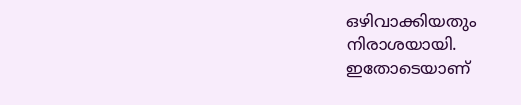ഒഴിവാക്കിയതും നിരാശയായി. ഇതോടെയാണ്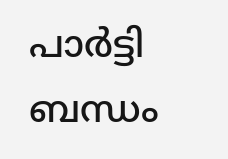പാർട്ടി ബന്ധം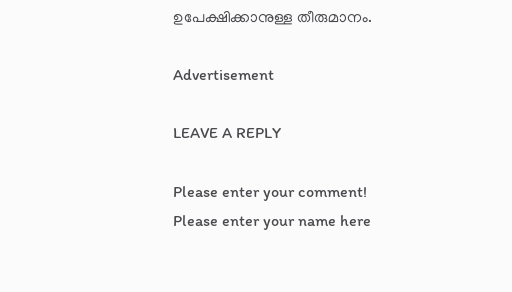ഉപേക്ഷിക്കാനുള്ള തീരുമാനം.

Advertisement

LEAVE A REPLY

Please enter your comment!
Please enter your name here